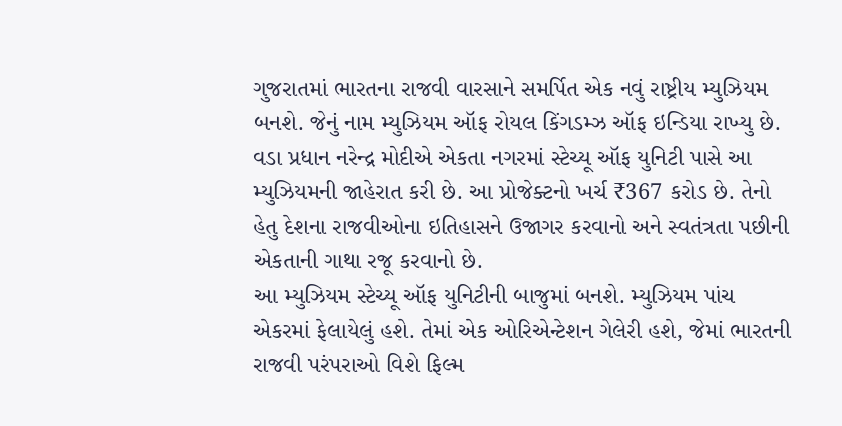ગુજરાતમાં ભારતના રાજવી વારસાને સમર્પિત એક નવું રાષ્ટ્રીય મ્યુઝિયમ બનશે. જેનું નામ મ્યુઝિયમ ઑફ રોયલ કિંગડમ્ઝ ઑફ ઇન્ડિયા રાખ્યુ છે. વડા પ્રધાન નરેન્દ્ર મોદીએ એકતા નગરમાં સ્ટેચ્યૂ ઑફ યુનિટી પાસે આ મ્યુઝિયમની જાહેરાત કરી છે. આ પ્રોજેક્ટનો ખર્ચ ₹367 કરોડ છે. તેનો હેતુ દેશના રાજવીઓના ઇતિહાસને ઉજાગર કરવાનો અને સ્વતંત્રતા પછીની એકતાની ગાથા રજૂ કરવાનો છે.
આ મ્યુઝિયમ સ્ટેચ્યૂ ઑફ યુનિટીની બાજુમાં બનશે. મ્યુઝિયમ પાંચ એકરમાં ફેલાયેલું હશે. તેમાં એક ઓરિએન્ટેશન ગેલેરી હશે, જેમાં ભારતની રાજવી પરંપરાઓ વિશે ફિલ્મ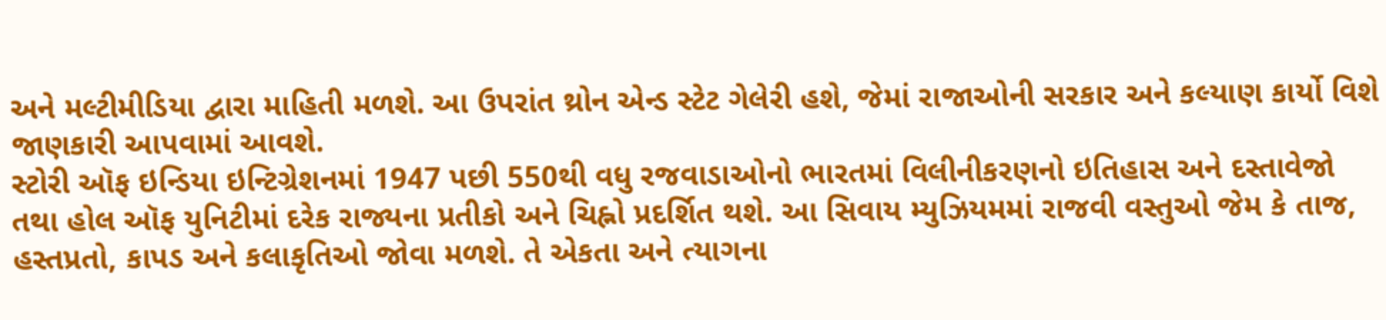અને મલ્ટીમીડિયા દ્વારા માહિતી મળશે. આ ઉપરાંત થ્રોન એન્ડ સ્ટેટ ગેલેરી હશે, જેમાં રાજાઓની સરકાર અને કલ્યાણ કાર્યો વિશે જાણકારી આપવામાં આવશે.
સ્ટોરી ઑફ ઇન્ડિયા ઇન્ટિગ્રેશનમાં 1947 પછી 550થી વધુ રજવાડાઓનો ભારતમાં વિલીનીકરણનો ઇતિહાસ અને દસ્તાવેજો તથા હોલ ઑફ યુનિટીમાં દરેક રાજ્યના પ્રતીકો અને ચિહ્નો પ્રદર્શિત થશે. આ સિવાય મ્યુઝિયમમાં રાજવી વસ્તુઓ જેમ કે તાજ, હસ્તપ્રતો, કાપડ અને કલાકૃતિઓ જોવા મળશે. તે એકતા અને ત્યાગના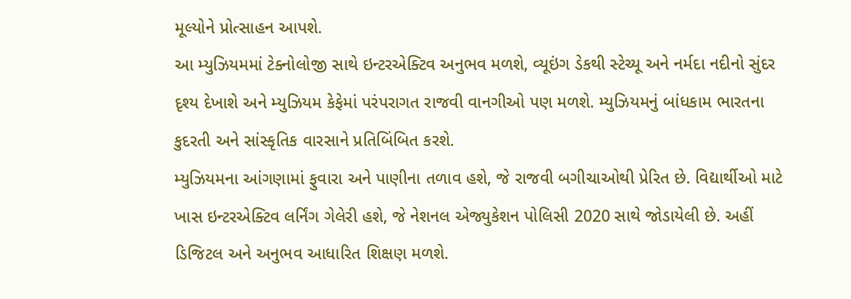મૂલ્યોને પ્રોત્સાહન આપશે.
આ મ્યુઝિયમમાં ટેક્નોલોજી સાથે ઇન્ટરએક્ટિવ અનુભવ મળશે, વ્યૂઇંગ ડેકથી સ્ટેચ્યૂ અને નર્મદા નદીનો સુંદર દૃશ્ય દેખાશે અને મ્યુઝિયમ કેફેમાં પરંપરાગત રાજવી વાનગીઓ પણ મળશે. મ્યુઝિયમનું બાંધકામ ભારતના કુદરતી અને સાંસ્કૃતિક વારસાને પ્રતિબિંબિત કરશે.
મ્યુઝિયમના આંગણામાં ફુવારા અને પાણીના તળાવ હશે, જે રાજવી બગીચાઓથી પ્રેરિત છે. વિદ્યાર્થીઓ માટે ખાસ ઇન્ટરએક્ટિવ લર્નિંગ ગેલેરી હશે, જે નેશનલ એજ્યુકેશન પોલિસી 2020 સાથે જોડાયેલી છે. અહીં ડિજિટલ અને અનુભવ આધારિત શિક્ષણ મળશે.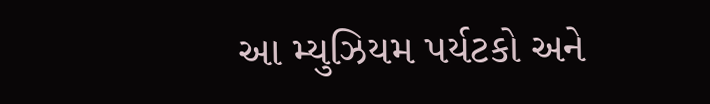આ મ્યુઝિયમ પર્યટકો અને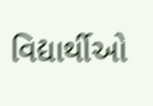વિદ્યાર્થીઓ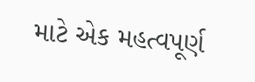માટે એક મહત્વપૂર્ણ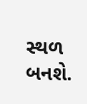સ્થળ બનશે.